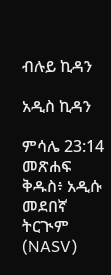ብሉይ ኪዳን

አዲስ ኪዳን

ምሳሌ 23:14 መጽሐፍ ቅዱስ፥ አዲሱ መደበኛ ትርጒም (NASV)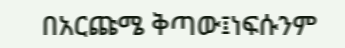በአርጩሜ ቅጣው፤ነፍሱንም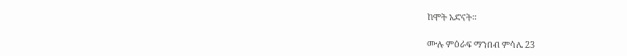ከሞት አድናት።

ሙሉ ምዕራፍ ማንበብ ምሳሌ 23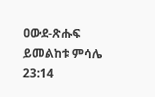ዐውደ-ጽሑፍ ይመልከቱ ምሳሌ 23:14